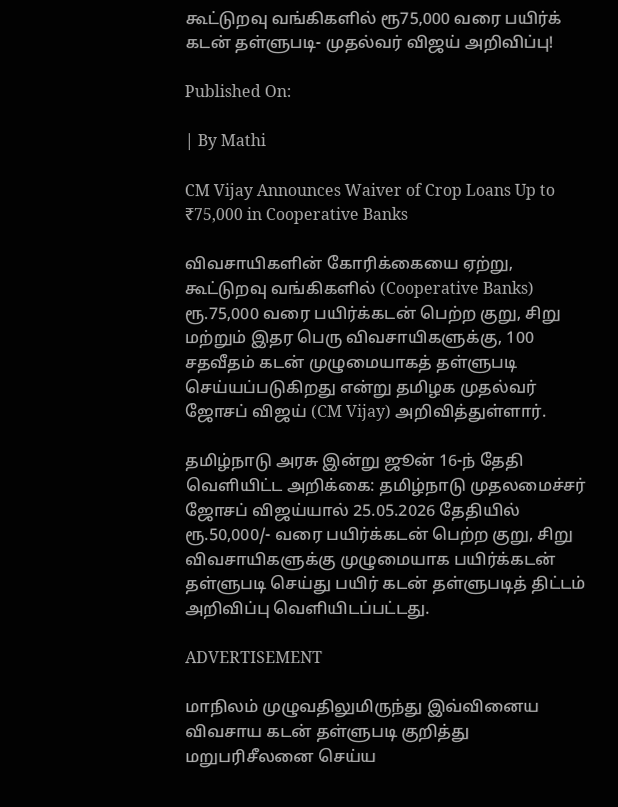கூட்டுறவு வங்கிகளில் ரூ75,000 வரை பயிர்க் கடன் தள்ளுபடி- முதல்வர் விஜய் அறிவிப்பு!

Published On:

| By Mathi

CM Vijay Announces Waiver of Crop Loans Up to ₹75,000 in Cooperative Banks

விவசாயிகளின் கோரிக்கையை ஏற்று, கூட்டுறவு வங்கிகளில் (Cooperative Banks) ரூ.75,000 வரை பயிர்க்கடன் பெற்ற குறு, சிறு மற்றும் இதர பெரு விவசாயிகளுக்கு, 100 சதவீதம் கடன் முழுமையாகத் தள்ளுபடி செய்யப்படுகிறது என்று தமிழக முதல்வர் ஜோசப் விஜய் (CM Vijay) அறிவித்துள்ளார்.

தமிழ்நாடு அரசு இன்று ஜூன் 16-ந் தேதி வெளியிட்ட அறிக்கை: தமிழ்நாடு முதலமைச்சர் ஜோசப் விஜய்யால் 25.05.2026 தேதியில் ரூ.50,000/- வரை பயிர்க்கடன் பெற்ற குறு, சிறு விவசாயிகளுக்கு முழுமையாக பயிர்க்கடன் தள்ளுபடி செய்து பயிர் கடன் தள்ளுபடித் திட்டம் அறிவிப்பு வெளியிடப்பட்டது.

ADVERTISEMENT

மாநிலம் முழுவதிலுமிருந்து இவ்வினைய விவசாய கடன் தள்ளுபடி குறித்து மறுபரிசீலனை செய்ய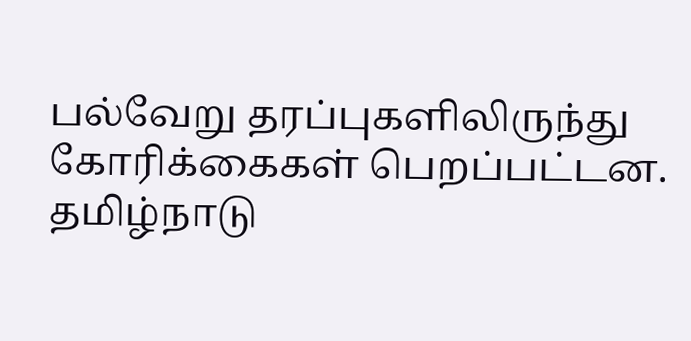பல்வேறு தரப்புகளிலிருந்து கோரிக்கைகள் பெறப்பட்டன. தமிழ்நாடு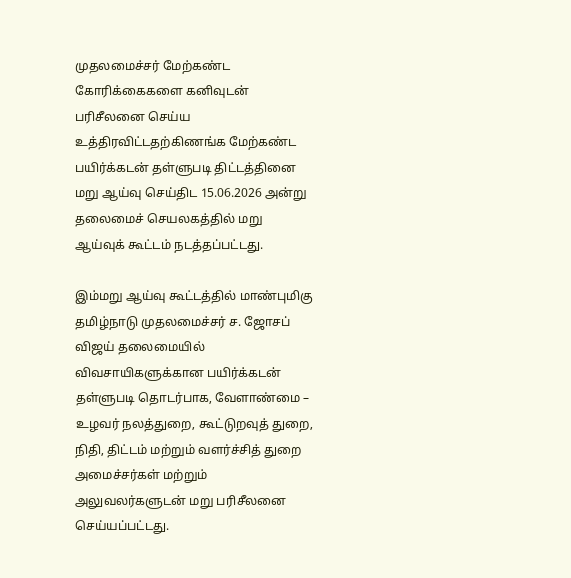முதலமைச்சர் மேற்கண்ட கோரிக்கைகளை கனிவுடன் பரிசீலனை செய்ய உத்திரவிட்டதற்கிணங்க மேற்கண்ட பயிர்க்கடன் தள்ளுபடி திட்டத்தினை மறு ஆய்வு செய்திட 15.06.2026 அன்று தலைமைச் செயலகத்தில் மறு ஆய்வுக் கூட்டம் நடத்தப்பட்டது.

இம்மறு ஆய்வு கூட்டத்தில் மாண்புமிகு தமிழ்நாடு முதலமைச்சர் ச. ஜோசப் விஜய் தலைமையில் விவசாயிகளுக்கான பயிர்க்கடன் தள்ளுபடி தொடர்பாக, வேளாண்மை – உழவர் நலத்துறை, கூட்டுறவுத் துறை, நிதி, திட்டம் மற்றும் வளர்ச்சித் துறை அமைச்சர்கள் மற்றும் அலுவலர்களுடன் மறு பரிசீலனை செய்யப்பட்டது.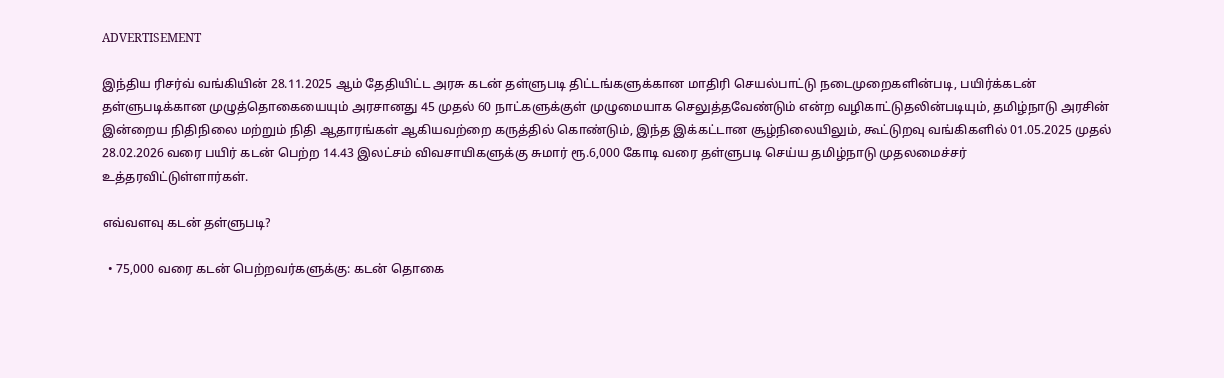ADVERTISEMENT

இந்திய ரிசர்வ் வங்கியின் 28.11.2025 ஆம் தேதியிட்ட அரசு கடன் தள்ளுபடி திட்டங்களுக்கான மாதிரி செயல்பாட்டு நடைமுறைகளின்படி, பயிர்க்கடன் தள்ளுபடிக்கான முழுத்தொகையையும் அரசானது 45 முதல் 60 நாட்களுக்குள் முழுமையாக செலுத்தவேண்டும் என்ற வழிகாட்டுதலின்படியும், தமிழ்நாடு அரசின் இன்றைய நிதிநிலை மற்றும் நிதி ஆதாரங்கள் ஆகியவற்றை கருத்தில் கொண்டும், இந்த இக்கட்டான சூழ்நிலையிலும், கூட்டுறவு வங்கிகளில் 01.05.2025 முதல் 28.02.2026 வரை பயிர் கடன் பெற்ற 14.43 இலட்சம் விவசாயிகளுக்கு சுமார் ரூ.6,000 கோடி வரை தள்ளுபடி செய்ய தமிழ்நாடு முதலமைச்சர் உத்தரவிட்டுள்ளார்கள்.

எவ்வளவு கடன் தள்ளுபடி?

  • 75,000 வரை கடன் பெற்றவர்களுக்கு: கடன் தொகை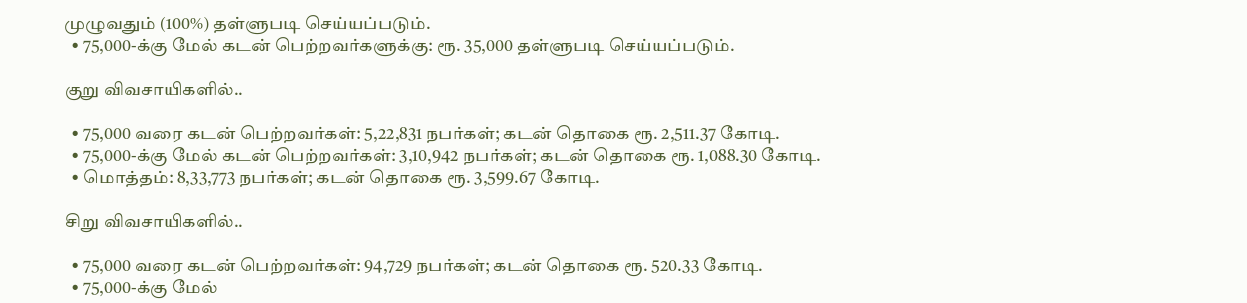முழுவதும் (100%) தள்ளுபடி செய்யப்படும்.
  • 75,000-க்கு மேல் கடன் பெற்றவர்களுக்கு: ரூ. 35,000 தள்ளுபடி செய்யப்படும்.

குறு விவசாயிகளில்..

  • 75,000 வரை கடன் பெற்றவர்கள்: 5,22,831 நபர்கள்; கடன் தொகை ரூ. 2,511.37 கோடி.
  • 75,000-க்கு மேல் கடன் பெற்றவர்கள்: 3,10,942 நபர்கள்; கடன் தொகை ரூ. 1,088.30 கோடி.
  • மொத்தம்: 8,33,773 நபர்கள்; கடன் தொகை ரூ. 3,599.67 கோடி.

சிறு விவசாயிகளில்..

  • 75,000 வரை கடன் பெற்றவர்கள்: 94,729 நபர்கள்; கடன் தொகை ரூ. 520.33 கோடி.
  • 75,000-க்கு மேல்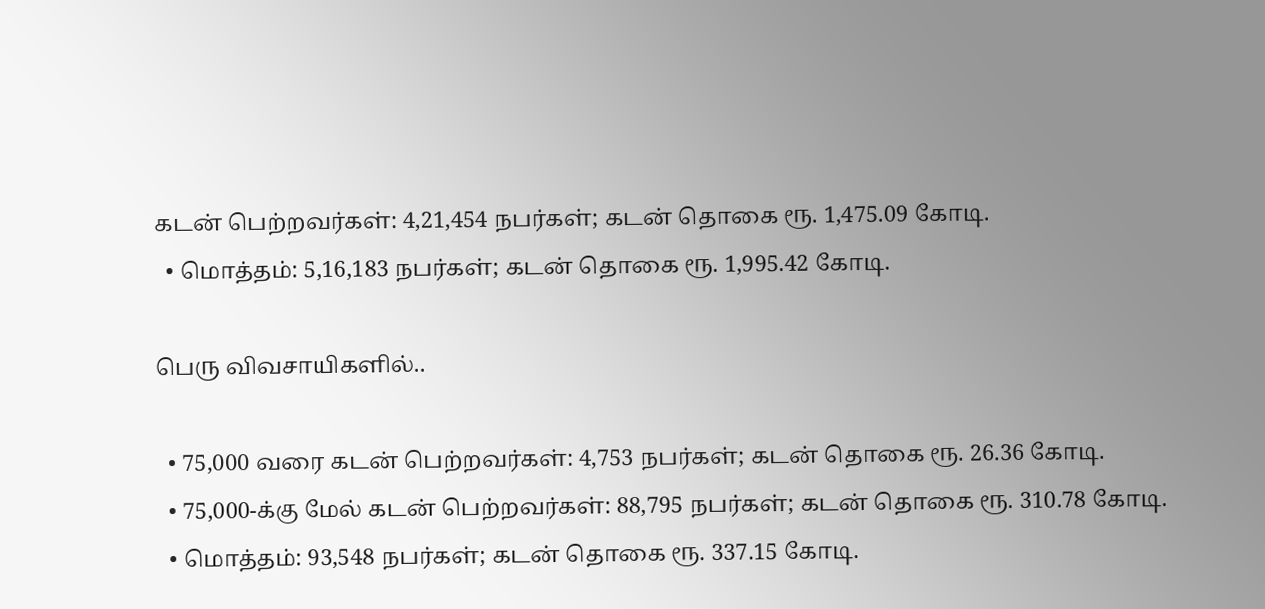கடன் பெற்றவர்கள்: 4,21,454 நபர்கள்; கடன் தொகை ரூ. 1,475.09 கோடி.
  • மொத்தம்: 5,16,183 நபர்கள்; கடன் தொகை ரூ. 1,995.42 கோடி.

பெரு விவசாயிகளில்..

  • 75,000 வரை கடன் பெற்றவர்கள்: 4,753 நபர்கள்; கடன் தொகை ரூ. 26.36 கோடி.
  • 75,000-க்கு மேல் கடன் பெற்றவர்கள்: 88,795 நபர்கள்; கடன் தொகை ரூ. 310.78 கோடி.
  • மொத்தம்: 93,548 நபர்கள்; கடன் தொகை ரூ. 337.15 கோடி.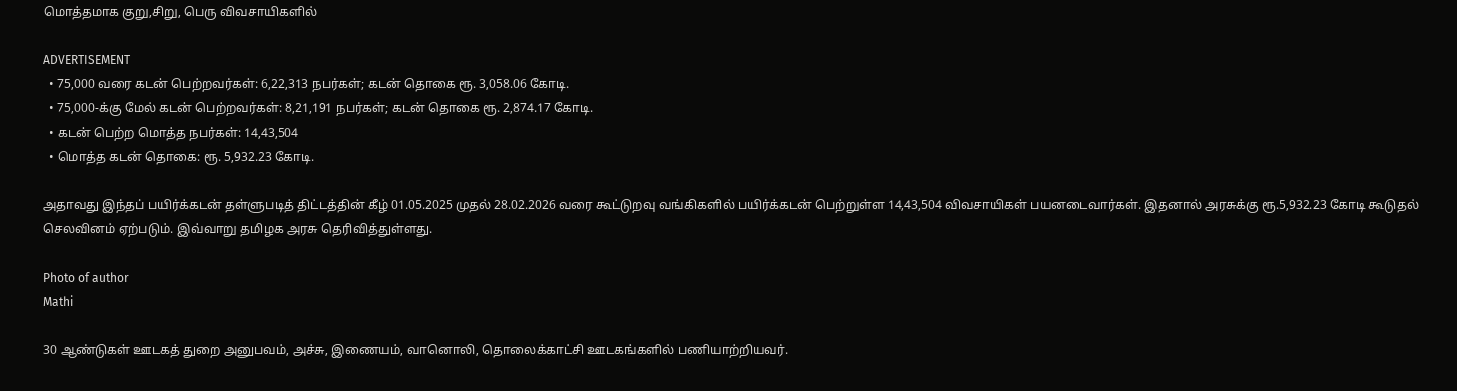மொத்தமாக குறு,சிறு, பெரு விவசாயிகளில்

ADVERTISEMENT
  • 75,000 வரை கடன் பெற்றவர்கள்: 6,22,313 நபர்கள்; கடன் தொகை ரூ. 3,058.06 கோடி.
  • 75,000-க்கு மேல் கடன் பெற்றவர்கள்: 8,21,191 நபர்கள்; கடன் தொகை ரூ. 2,874.17 கோடி.
  • கடன் பெற்ற மொத்த நபர்கள்: 14,43,504
  • மொத்த கடன் தொகை: ரூ. 5,932.23 கோடி.

அதாவது இந்தப் பயிர்க்கடன் தள்ளுபடித் திட்டத்தின் கீழ் 01.05.2025 முதல் 28.02.2026 வரை கூட்டுறவு வங்கிகளில் பயிர்க்கடன் பெற்றுள்ள 14,43,504 விவசாயிகள் பயனடைவார்கள். இதனால் அரசுக்கு ரூ.5,932.23 கோடி கூடுதல் செலவினம் ஏற்படும். இவ்வாறு தமிழக அரசு தெரிவித்துள்ளது.

Photo of author
Mathi

30 ஆண்டுகள் ஊடகத் துறை அனுபவம், அச்சு, இணையம், வானொலி, தொலைக்காட்சி ஊடகங்களில் பணியாற்றியவர்.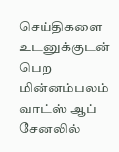செய்திகளை உடனுக்குடன் பெற மின்னம்பலம் வாட்ஸ் ஆப் சேனலில்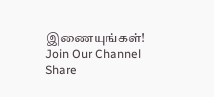இணையுங்கள்!
Join Our Channel
Share